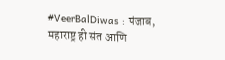#VeerBalDiwas : पंजाब, महाराष्ट्र ही संत आणि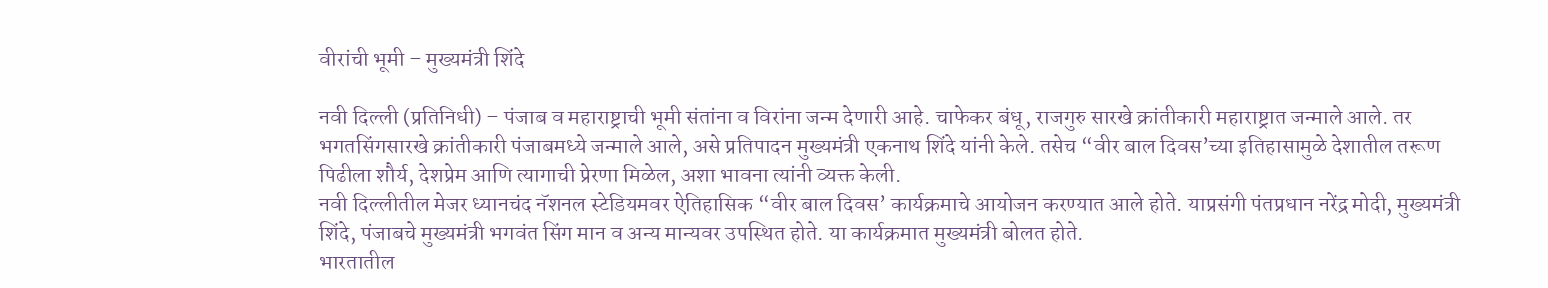वीरांची भूमी – मुख्यमंत्री शिंदे

नवी दिल्ली (प्रतिनिधी) – पंजाब व महाराष्ट्राची भूमी संतांना व विरांना जन्म देणारी आहे. चाफेकर बंधू, राजगुरु सारखे क्रांतीकारी महाराष्ट्रात जन्माले आले. तर भगतसिंगसारखे क्रांतीकारी पंजाबमध्ये जन्माले आले, असे प्रतिपादन मुख्यमंत्री एकनाथ शिंदे यांनी केले. तसेच “वीर बाल दिवस’च्या इतिहासामुळे देशातील तरूण पिढीला शौर्य, देशप्रेम आणि त्यागाची प्रेरणा मिळेल, अशा भावना त्यांनी व्यक्त केली.
नवी दिल्लीतील मेजर ध्यानचंद नॅशनल स्टेडियमवर ऐतिहासिक “वीर बाल दिवस’ कार्यक्रमाचे आयोजन करण्यात आले होते. याप्रसंगी पंतप्रधान नरेंद्र मोदी, मुख्यमंत्री शिंदे, पंजाबचे मुख्यमंत्री भगवंत सिंग मान व अन्य मान्यवर उपस्थित होते. या कार्यक्रमात मुख्यमंत्री बोलत होते.
भारतातील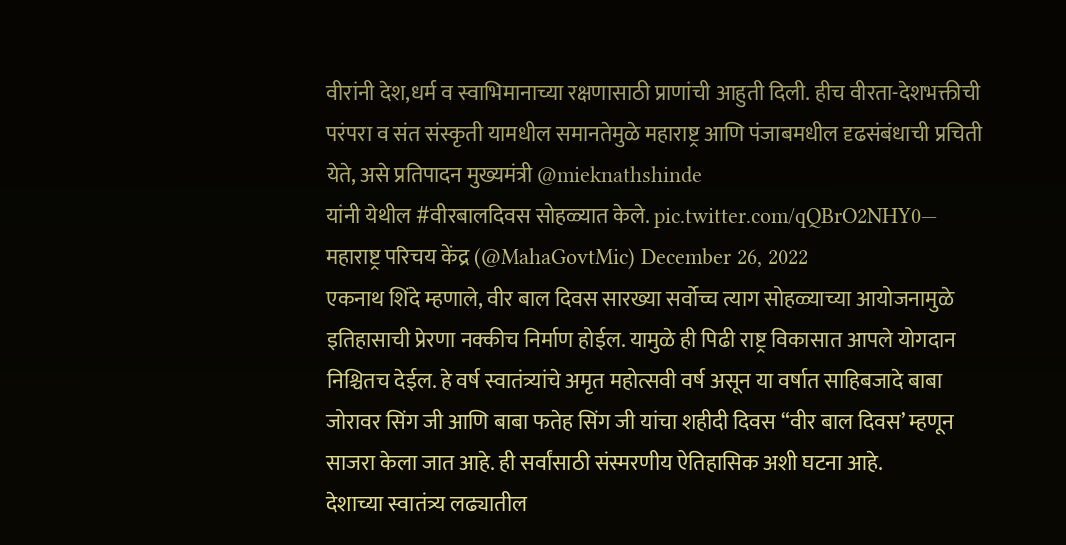वीरांनी देश,धर्म व स्वाभिमानाच्या रक्षणासाठी प्राणांची आहुती दिली. हीच वीरता-देशभक्तीची परंपरा व संत संस्कृती यामधील समानतेमुळे महाराष्ट्र आणि पंजाबमधील दृढसंबंधाची प्रचिती येते, असे प्रतिपादन मुख्यमंत्री @mieknathshinde
यांनी येथील #वीरबालदिवस सोहळ्यात केले. pic.twitter.com/qQBrO2NHY0— महाराष्ट्र परिचय केंद्र (@MahaGovtMic) December 26, 2022
एकनाथ शिंदे म्हणाले, वीर बाल दिवस सारख्या सर्वोच्च त्याग सोहळ्याच्या आयोजनामुळे इतिहासाची प्रेरणा नक्कीच निर्माण होईल. यामुळे ही पिढी राष्ट्र विकासात आपले योगदान निश्चितच देईल. हे वर्ष स्वातंत्र्यांचे अमृत महोत्सवी वर्ष असून या वर्षात साहिबजादे बाबा जोरावर सिंग जी आणि बाबा फतेह सिंग जी यांचा शहीदी दिवस “वीर बाल दिवस’ म्हणून साजरा केला जात आहे. ही सर्वांसाठी संस्मरणीय ऐतिहासिक अशी घटना आहे.
देशाच्या स्वातंत्र्य लढ्यातील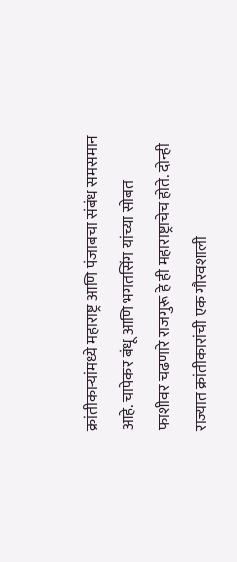क्रांतीकाऱ्यांमध्ये महाराष्ट्र आणि पंजाबचा संबंध समसमान आहे. चापेकर बंधू आणि भगतसिंग यांच्या सोबत फाशीवर चढणारे राजगुरू हे ही महाराष्ट्राचेच होते. दोन्ही राज्यात क्रांतीकारांची एक गौरवशाली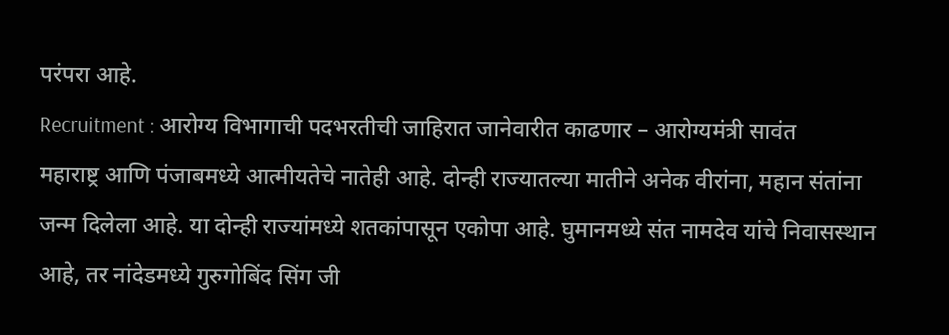परंपरा आहे.
Recruitment : आरोग्य विभागाची पदभरतीची जाहिरात जानेवारीत काढणार – आरोग्यमंत्री सावंत
महाराष्ट्र आणि पंजाबमध्ये आत्मीयतेचे नातेही आहे. दोन्ही राज्यातल्या मातीने अनेक वीरांना, महान संतांना जन्म दिलेला आहे. या दोन्ही राज्यांमध्ये शतकांपासून एकोपा आहे. घुमानमध्ये संत नामदेव यांचे निवासस्थान आहे, तर नांदेडमध्ये गुरुगोबिंद सिंग जी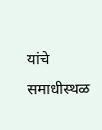यांचे समाधीस्थळ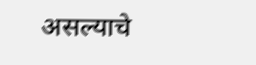असल्याचे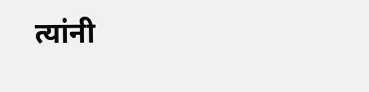त्यांनी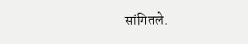सांगितले.